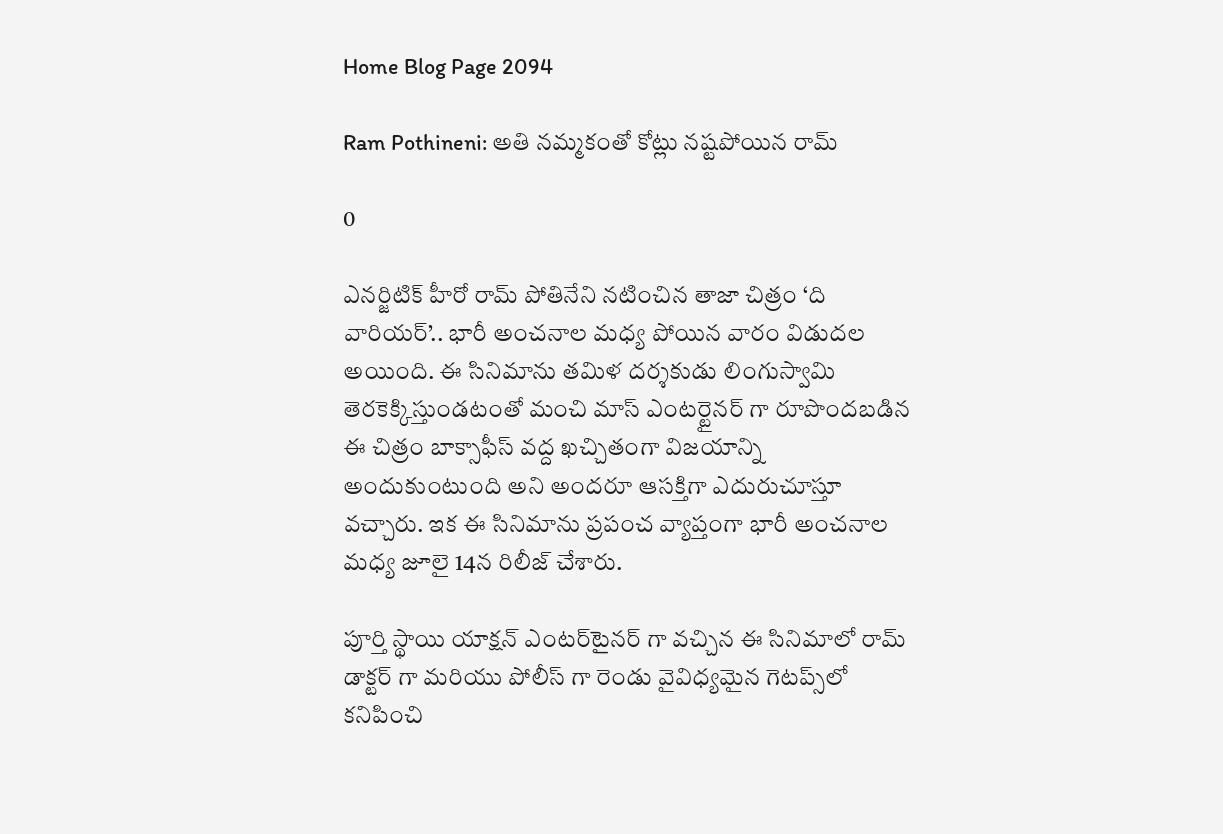Home Blog Page 2094

Ram Pothineni: అతి నమ్మకంతో కోట్లు నష్టపోయిన రామ్

0

ఎనర్జిటిక్ హీరో రామ్ పోతినేని నటించిన తాజా చిత్రం ‘ది వారియర్’.. భారీ అంచనాల మధ్య పోయిన వారం విడుదల అయింది. ఈ సినిమాను తమిళ దర్శకుడు లింగుస్వామి తెరకెక్కిస్తుండటంతో మంచి మాస్ ఎంటర్టైనర్ గా రూపొందబడిన ఈ చిత్రం బాక్సాఫీస్ వద్ద ఖచ్చితంగా విజయాన్ని అందుకుంటుంది అని అందరూ ఆసక్తిగా ఎదురుచూస్తూ వచ్చారు. ఇక ఈ సినిమాను ప్రపంచ వ్యాప్తంగా భారీ అంచనాల మధ్య జూలై 14న రిలీజ్ చేశారు.

పూర్తి స్థాయి యాక్షన్ ఎంటర్‌టైనర్ గా వచ్చిన ఈ సినిమాలో రామ్ డాక్టర్ గా మరియు పోలీస్ గా రెండు వైవిధ్యమైన గెటప్స్‌లో కనిపించి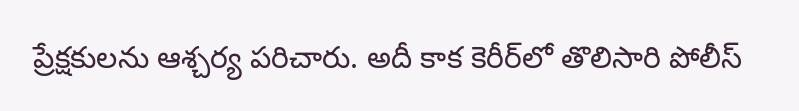ప్రేక్షకులను ఆశ్చర్య పరిచారు. అదీ కాక కెరీర్‌లో తొలిసారి పోలీస్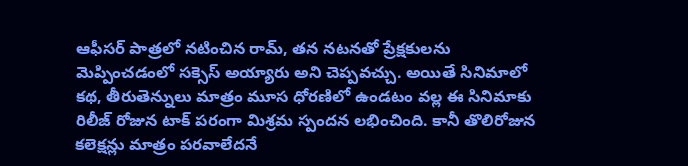ఆఫీసర్ పాత్రలో నటించిన రామ్, తన నటనతో ప్రేక్షకులను మెప్పించడంలో సక్సెస్ అయ్యారు అని చెప్పవచ్చు. అయితే సినిమాలో కథ, తీరుతెన్నులు మాత్రం మూస ధోరణిలో ఉండటం వల్ల ఈ సినిమాకు రిలీజ్ రోజున టాక్ పరంగా మిశ్రమ స్పందన లభించింది. కానీ తొలిరోజున కలెక్షన్లు మాత్రం పరవాలేదనే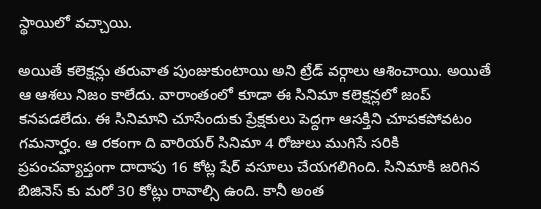స్థాయిలో వచ్చాయి.

అయితే కలెక్షన్లు తరువాత పుంజుకుంటాయి అని ట్రేడ్ వర్గాలు ఆశించాయి. అయితే ఆ ఆశలు నిజం కాలేదు. వారాంతంలో కూడా ఈ సినిమా కలెక్షన్లలో జంప్ కనపడలేదు. ఈ సినిమాని చూసేందుకు ప్రేక్షకులు పెద్దగా ఆసక్తిని చూపకపోవటం గమనార్హం. ఆ రకంగా ది వారియర్ సినిమా 4 రోజులు ముగిసే సరికి ప్రపంచవ్యాప్తంగా దాదాపు 16 కోట్ల షేర్ వసూలు చేయగలిగింది. సినిమాకి జరిగిన బిజినెస్ కు మరో 30 కోట్లు రావాల్సి ఉంది. కానీ అంత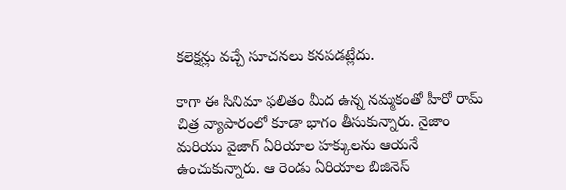కలెక్షన్లు వచ్చే సూచనలు కనపడట్లేదు.

కాగా ఈ సినిమా ఫలితం మీద ఉన్న నమ్మకంతో హీరో రామ్ చిత్ర వ్యాపారంలో కూడా భాగం తీసుకున్నారు. నైజాం మరియు వైజాగ్ ఏరియాల హక్కులను ఆయనే ఉంచుకున్నారు. ఆ రెండు ఏరియాల బిజినెస్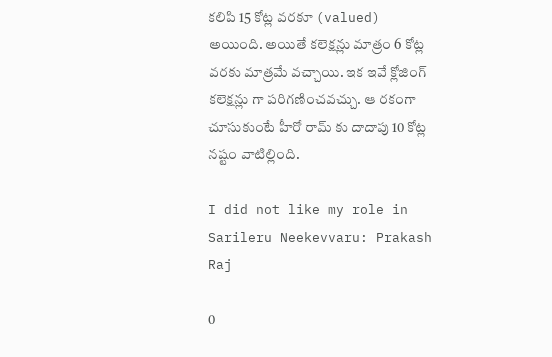కలిపి 15 కోట్ల వరకూ (valued) అయింది. అయితే కలెక్షన్లు మాత్రం 6 కోట్ల వరకు మాత్రమే వచ్చాయి. ఇక ఇవే క్లోజింగ్ కలెక్షన్లు గా పరిగణించవచ్చు. ఆ రకంగా చూసుకుంటే హీరో రామ్ కు దాదాపు 10 కోట్ల నష్టం వాటిల్లింది.

I did not like my role in Sarileru Neekevvaru: Prakash Raj

0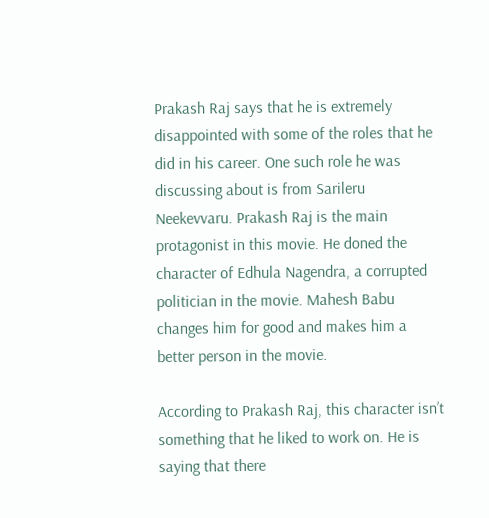Prakash Raj says that he is extremely disappointed with some of the roles that he did in his career. One such role he was discussing about is from Sarileru Neekevvaru. Prakash Raj is the main protagonist in this movie. He doned the character of Edhula Nagendra, a corrupted politician in the movie. Mahesh Babu changes him for good and makes him a better person in the movie.

According to Prakash Raj, this character isn’t something that he liked to work on. He is saying that there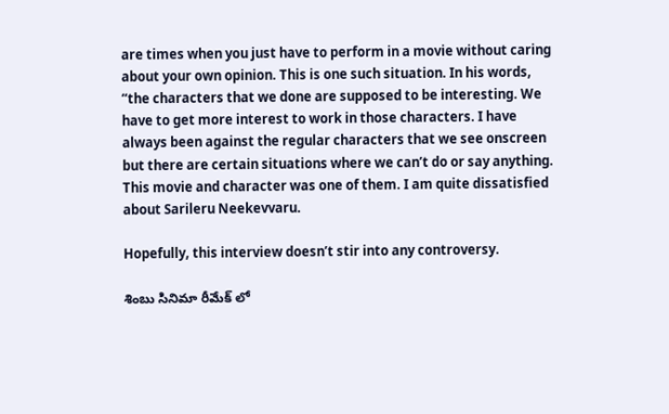are times when you just have to perform in a movie without caring about your own opinion. This is one such situation. In his words, “the characters that we done are supposed to be interesting. We have to get more interest to work in those characters. I have always been against the regular characters that we see onscreen but there are certain situations where we can’t do or say anything. This movie and character was one of them. I am quite dissatisfied about Sarileru Neekevvaru.

Hopefully, this interview doesn’t stir into any controversy.

శింబు సినిమా రీమేక్ లో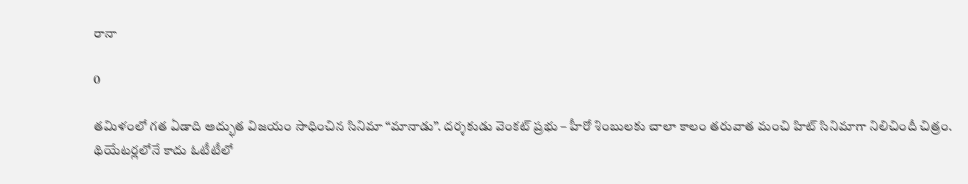రానా

0

తమిళంలో గత ఏడాది అద్భుత విజయం సాధించిన సినిమా “మానాడు”. దర్శకుడు వెంకట్ ప్రభు – హీరో శింబులకు చాలా కాలం తరువాత మంచి హిట్ సినిమాగా నిలిచిందీ చిత్రం. థియేటర్లలోనే కాదు ఓటీటీలో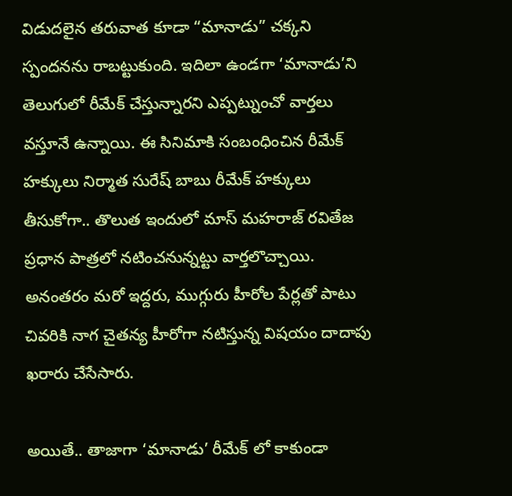విడుదలైన తరువాత కూడా “మానాడు” చక్కని స్పందనను రాబట్టుకుంది. ఇదిలా ఉండగా ‘మానాడు’ని తెలుగులో రీమేక్ చేస్తున్నారని ఎప్పట్నుంచో వార్తలు వస్తూనే ఉన్నాయి. ఈ సినిమాకి సంబంధించిన రీమేక్ హక్కులు నిర్మాత సురేష్ బాబు రీమేక్ హక్కులు తీసుకోగా.. తొలుత ఇందులో మాస్ మహరాజ్ రవితేజ ప్రధాన పాత్రలో నటించనున్నట్టు వార్తలొచ్చాయి. అనంతరం మరో ఇద్దరు, ముగ్గురు హీరోల పేర్లతో పాటు చివరికి నాగ చైతన్య హీరోగా నటిస్తున్న విషయం దాదాపు ఖరారు చేసేసారు.

అయితే.. తాజాగా ‘మానాడు’ రీమేక్‌ లో కాకుండా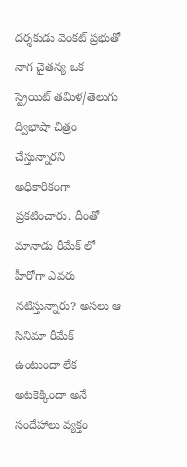దర్శకుడు వెంకట్ ప్రభుతో నాగ చైతన్య ఒక స్ట్రెయిట్ తమిళ/తెలుగు ద్విభాషా చిత్రం చేస్తున్నారని అధికారికంగా ప్రకటించారు. దీంతో మానాడు రీమేక్ లో హీరోగా ఎవరు నటిస్తున్నారు? అసలు ఆ సినిమా రీమేక్ ఉంటుందా లేక అటకెక్కిందా అనే సందేహాలు వ్యక్తం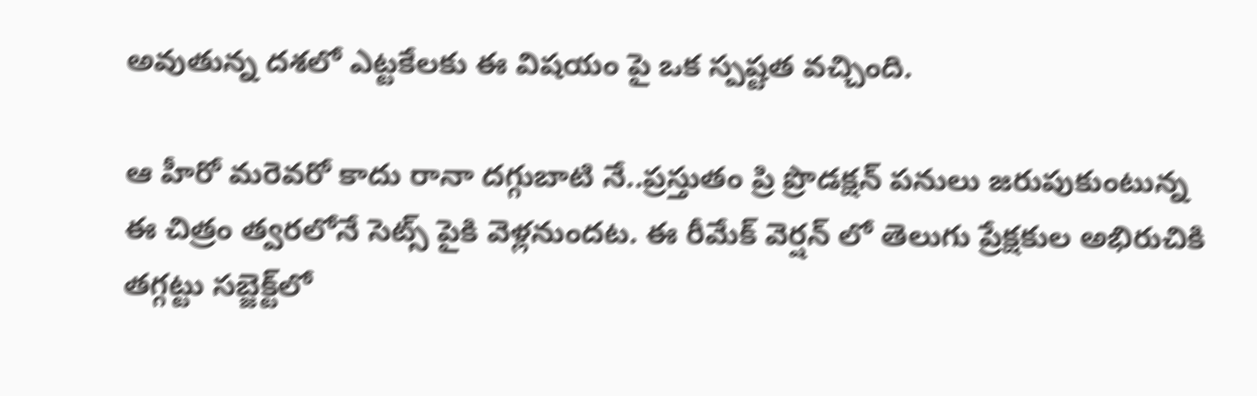అవుతున్న దశలో ఎట్టకేలకు ఈ విషయం పై ఒక స్పష్టత వచ్చింది.

ఆ హీరో మరెవరో కాదు రానా దగ్గుబాటి నే..ప్రస్తుతం ప్రి ప్రొడక్షన్ పనులు జరుపుకుంటున్న ఈ చిత్రం త్వరలోనే సెట్స్ పైకి వెళ్లనుందట. ఈ రీమేక్ వెర్షన్ లో తెలుగు ప్రేక్షకుల అభిరుచికి తగ్గట్టు సబ్జెక్ట్‌లో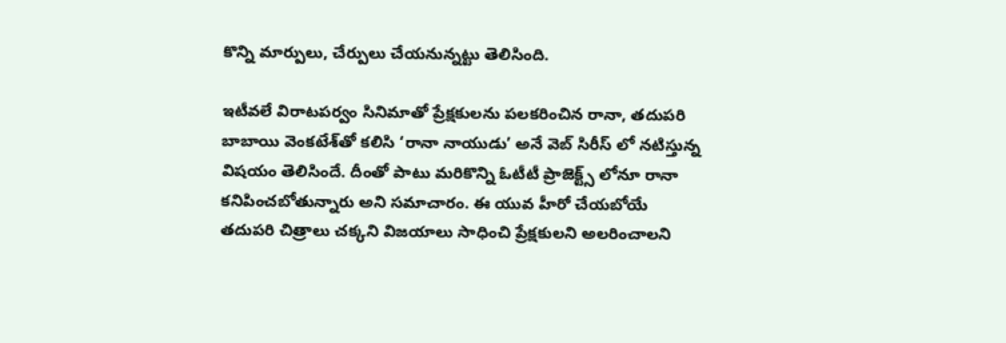కొన్ని మార్పులు, చేర్పులు చేయనున్నట్టు తెలిసింది.

ఇటీవలే విరాటపర్వం సినిమాతో ప్రేక్షకులను పలకరించిన రానా, తదుపరి బాబాయి వెంకటేశ్‌తో కలిసి ‘రానా నాయుడు’ అనే వెబ్ సిరీస్ లో నటిస్తున్న విషయం తెలిసిందే. దీంతో పాటు మరికొన్ని ఓటీటీ ప్రాజెక్ట్స్ లోనూ రానా కనిపించబోతున్నారు అని సమాచారం. ఈ యువ హీరో చేయబోయే తదుపరి చిత్రాలు చక్కని విజయాలు సాధించి ప్రేక్షకులని అలరించాలని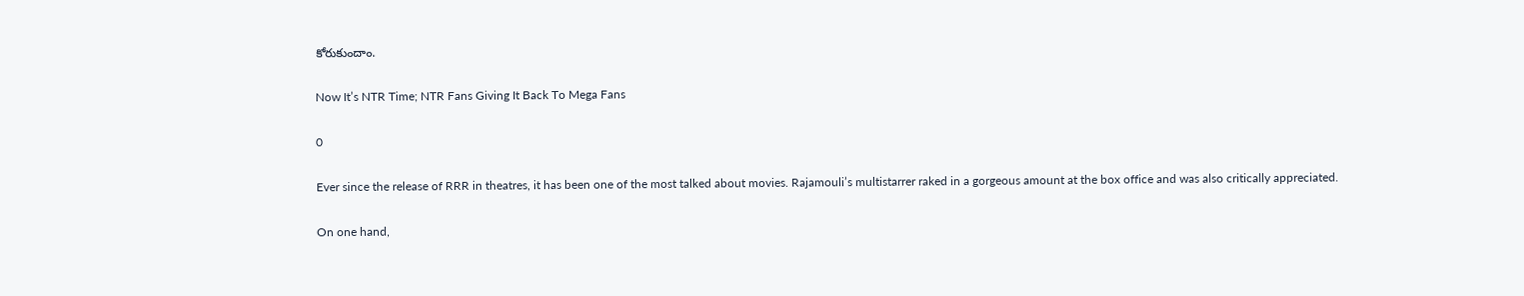కోరుకుందాం.

Now It’s NTR Time; NTR Fans Giving It Back To Mega Fans

0

Ever since the release of RRR in theatres, it has been one of the most talked about movies. Rajamouli’s multistarrer raked in a gorgeous amount at the box office and was also critically appreciated.

On one hand,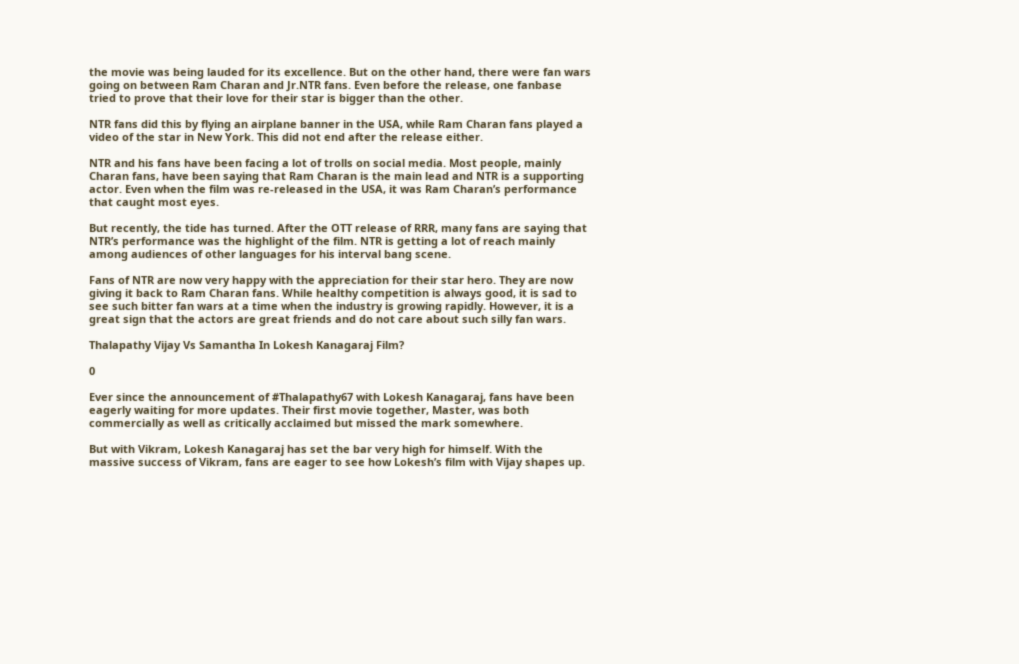the movie was being lauded for its excellence. But on the other hand, there were fan wars going on between Ram Charan and Jr.NTR fans. Even before the release, one fanbase tried to prove that their love for their star is bigger than the other.

NTR fans did this by flying an airplane banner in the USA, while Ram Charan fans played a video of the star in New York. This did not end after the release either.

NTR and his fans have been facing a lot of trolls on social media. Most people, mainly Charan fans, have been saying that Ram Charan is the main lead and NTR is a supporting actor. Even when the film was re-released in the USA, it was Ram Charan’s performance that caught most eyes.

But recently, the tide has turned. After the OTT release of RRR, many fans are saying that NTR’s performance was the highlight of the film. NTR is getting a lot of reach mainly among audiences of other languages for his interval bang scene.

Fans of NTR are now very happy with the appreciation for their star hero. They are now giving it back to Ram Charan fans. While healthy competition is always good, it is sad to see such bitter fan wars at a time when the industry is growing rapidly. However, it is a great sign that the actors are great friends and do not care about such silly fan wars.

Thalapathy Vijay Vs Samantha In Lokesh Kanagaraj Film?

0

Ever since the announcement of #Thalapathy67 with Lokesh Kanagaraj, fans have been eagerly waiting for more updates. Their first movie together, Master, was both commercially as well as critically acclaimed but missed the mark somewhere.

But with Vikram, Lokesh Kanagaraj has set the bar very high for himself. With the massive success of Vikram, fans are eager to see how Lokesh’s film with Vijay shapes up.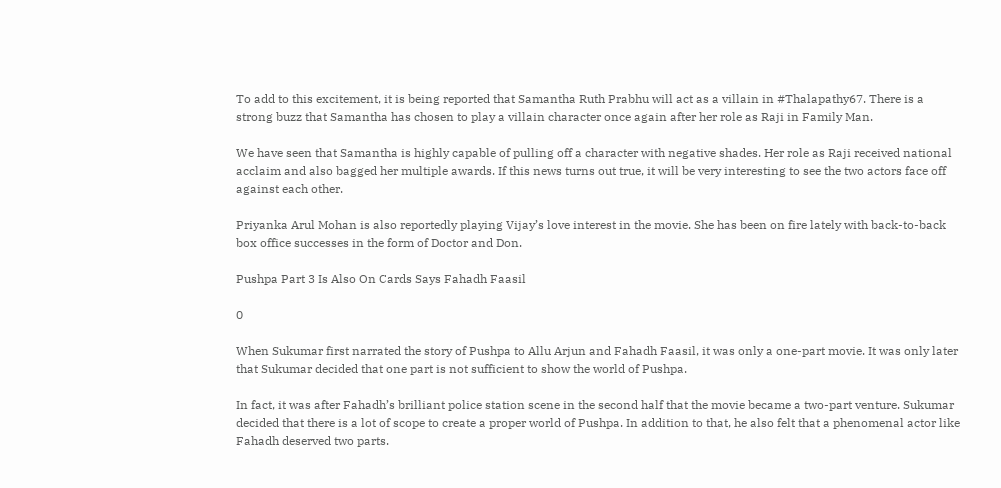To add to this excitement, it is being reported that Samantha Ruth Prabhu will act as a villain in #Thalapathy67. There is a strong buzz that Samantha has chosen to play a villain character once again after her role as Raji in Family Man.

We have seen that Samantha is highly capable of pulling off a character with negative shades. Her role as Raji received national acclaim and also bagged her multiple awards. If this news turns out true, it will be very interesting to see the two actors face off against each other.

Priyanka Arul Mohan is also reportedly playing Vijay’s love interest in the movie. She has been on fire lately with back-to-back box office successes in the form of Doctor and Don.

Pushpa Part 3 Is Also On Cards Says Fahadh Faasil

0

When Sukumar first narrated the story of Pushpa to Allu Arjun and Fahadh Faasil, it was only a one-part movie. It was only later that Sukumar decided that one part is not sufficient to show the world of Pushpa.

In fact, it was after Fahadh’s brilliant police station scene in the second half that the movie became a two-part venture. Sukumar decided that there is a lot of scope to create a proper world of Pushpa. In addition to that, he also felt that a phenomenal actor like Fahadh deserved two parts.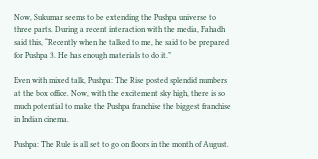Now, Sukumar seems to be extending the Pushpa universe to three parts. During a recent interaction with the media, Fahadh said this, “Recently when he talked to me, he said to be prepared for Pushpa 3. He has enough materials to do it.”

Even with mixed talk, Pushpa: The Rise posted splendid numbers at the box office. Now, with the excitement sky high, there is so much potential to make the Pushpa franchise the biggest franchise in Indian cinema.

Pushpa: The Rule is all set to go on floors in the month of August.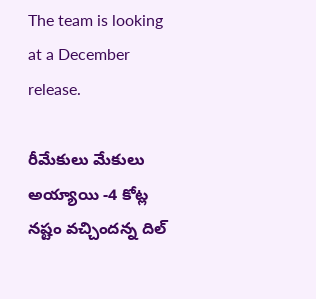The team is looking at a December release.

రీమేకులు మేకులు అయ్యాయి -4 కోట్ల నష్టం వచ్చిందన్న దిల్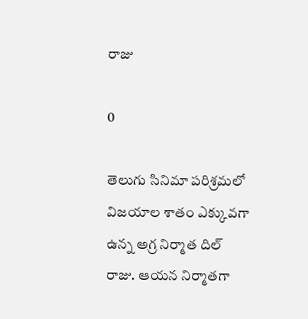రాజు

0

తెలుగు సినిమా పరిశ్రమలో విజయాల శాతం ఎక్కువ‌గా ఉన్న అగ్ర నిర్మాత దిల్ రాజు. ఆయన నిర్మాతగా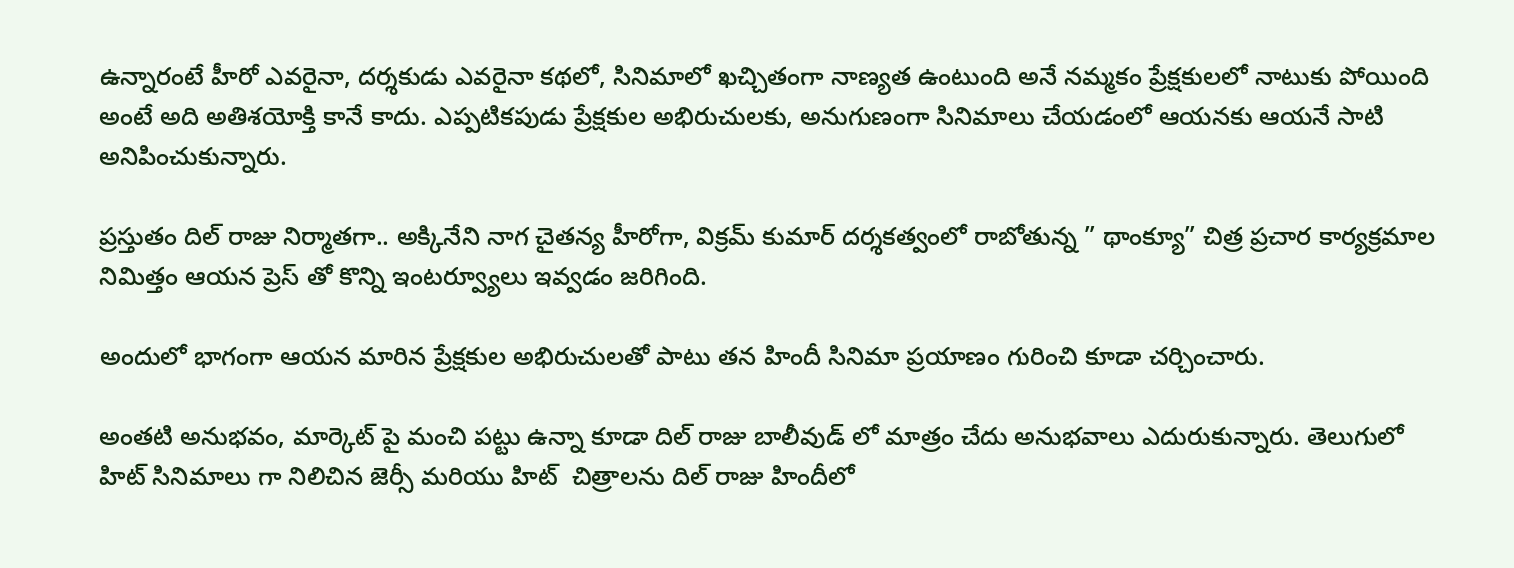ఉన్నారంటే హీరో ఎవరైనా, దర్శకుడు ఎవరైనా కథలో, సినిమాలో ఖచ్చితంగా నాణ్యత ఉంటుంది అనే నమ్మకం ప్రేక్షకులలో నాటుకు పోయింది అంటే అది అతిశయోక్తి కానే కాదు. ఎప్ప‌టిక‌పుడు ప్రేక్ష‌కుల అభిరుచుల‌కు, అనుగుణంగా సినిమాలు చేయడంలో ఆయనకు ఆయనే సాటి అనిపించుకున్నారు.

ప్రస్తుతం దిల్ రాజు నిర్మాతగా.. అక్కినేని నాగ చైతన్య హీరోగా, విక్రమ్ కుమార్ దర్శకత్వంలో రాబోతున్న ” థాంక్యూ” చిత్ర ప్రచార కార్యక్రమాల నిమిత్తం ఆయన ప్రెస్ తో కొన్ని ఇంటర్వ్యూలు ఇవ్వడం జరిగింది.

అందులో భాగంగా ఆయన మారిన ప్రేక్షకుల అభిరుచులతో పాటు తన హిందీ సినిమా ప్రయాణం గురించి కూడా చర్చించారు.

అంతటి అనుభవం, మార్కెట్ పై మంచి పట్టు ఉన్నా కూడా దిల్ రాజు బాలీవుడ్ లో మాత్రం చేదు అనుభవాలు ఎదురుకున్నారు. తెలుగులో హిట్ సినిమాలు గా నిలిచిన జెర్సీ మరియు హిట్  చిత్రాలను దిల్ రాజు హిందీలో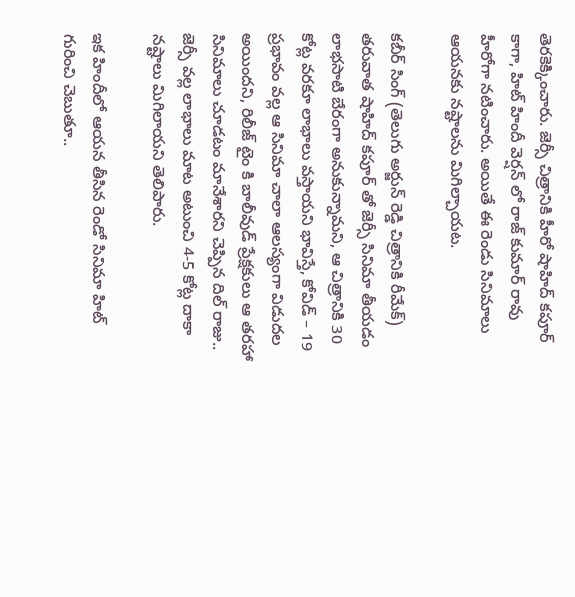తెర‌కెక్కించారు. జెర్సీ చిత్రానికి హీరో షాహిద్ కపూర్ కాగా, హిట్ హిందీ వెర్షన్ లో రాజ్ కుమార్ రావు హీరోగా నటించారు. అయితే ఈ రెండు సినిమాలు ఆయనకు న‌ష్టాల‌ను మిగిల్చాయ‌ట‌.

కబీర్ సింగ్ (తెలుగు అర్జున్ రెడ్డి చిత్రానికి రీమేక్) తరువాత షాహిద్ కపూర్ తో జెర్సీ సినిమా తీయడం లాభసాటి బేరంగా అనుకున్నామని, ఆ చిత్రానికి 30 కోట్ల వరకూ లాభాలు వస్తాయని భావిస్తే, కోవిడ్ – 19 ప్రభావం వల్ల ఆ సినిమా చాలా ఆలస్యంగా విడుదల అయిందని, రిలీజ్ టైం కి బాలీవుడ్ ప్రేక్షకులు ఆ తరహా సినిమాలు చూడటం మానేశారని చెప్పిన దిల్ రాజు.. జెర్సీ వల్ల లాభాలు మాట అటుంచి 4-5 కోట్ల దాకా నష్టాలు మిగిలాయని తెలిపారు.

ఇక హిందీలో ఆయన తీసిన రెండో సినిమా హిట్ గురించి చెబుతూ..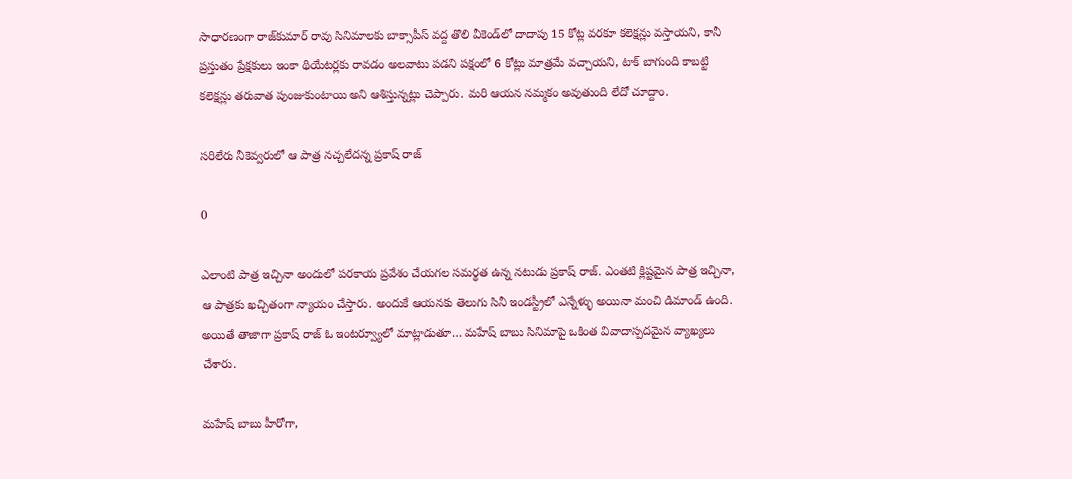సాధార‌ణంగా రాజ్‌కుమార్ రావు సినిమాల‌కు బాక్సాపీస్ వ‌ద్ద తొలి వీకెండ్‌లో దాదాపు 15 కోట్ల వరకూ కలెక్షన్లు వస్తాయని, కానీ ప్రస్తుతం ప్రేక్షకులు ఇంకా థియేటర్లకు రావడం అలవాటు పడని పక్షంలో 6 కోట్లు మాత్రమే వచ్చాయని, టాక్ బాగుంది కాబట్టి కలెక్షన్లు తరువాత పుంజుకుంటాయి అని ఆశిస్తున్నట్లు చెప్పారు. మరి ఆయన నమ్మకం అవుతుంది లేదో చూద్దాం.

సరిలేరు నీకెవ్వరులో ఆ పాత్ర నచ్చలేదన్న ప్రకాష్ రాజ్

0

ఎలాంటి పాత్ర ఇచ్చినా అందులో పరకాయ ప్రవేశం చేయగల సమర్థత ఉన్న నటుడు ప్రకాష్ రాజ్. ఎంతటి క్లిష్టమైన పాత్ర ఇచ్చినా, ఆ పాత్రకు ఖచ్చితంగా న్యాయం చేస్తారు. అందుకే ఆయనకు తెలుగు సినీ ఇండస్ట్రీలో ఎన్నేళ్ళు అయినా మంచి డిమాండ్ ఉంది. అయితే తాజాగా ప్రకాష్ రాజ్ ఓ ఇంటర్వ్యూలో మాట్లాడుతూ… మహేష్ బాబు సినిమాపై ఒకింత వివాదాస్పదమైన వ్యాఖ్యలు చేశారు.

మహేష్ బాబు హీరోగా,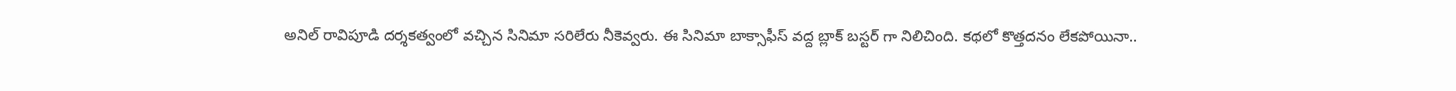అనిల్ రావిపూడి దర్శకత్వంలో వచ్చిన సినిమా సరిలేరు నీకెవ్వరు. ఈ సినిమా బాక్సాఫీస్ వద్ద బ్లాక్ బస్టర్ గా నిలిచింది. కథలో కొత్తదనం లేకపోయినా..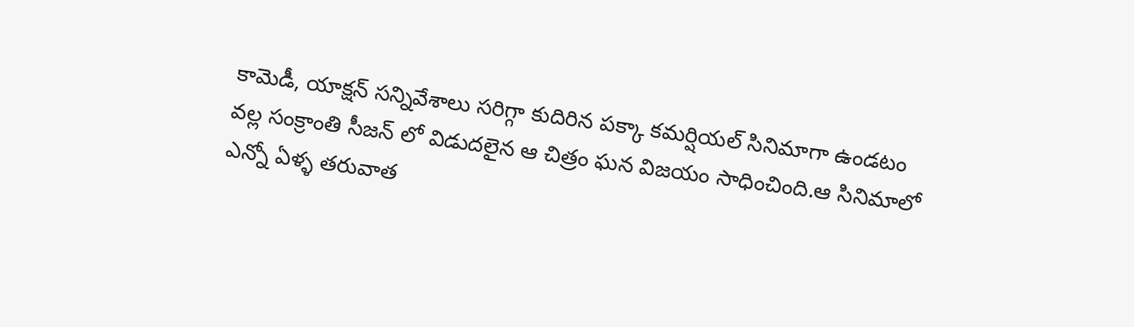కామెడీ, యాక్షన్ సన్నివేశాలు సరిగ్గా కుదిరిన పక్కా కమర్షియల్ సినిమాగా ఉండటం వల్ల సంక్రాంతి సీజన్ లో విడుదలైన ఆ చిత్రం ఘన విజయం సాధించింది.ఆ సినిమాలో ఎన్నో ఏళ్ళ తరువాత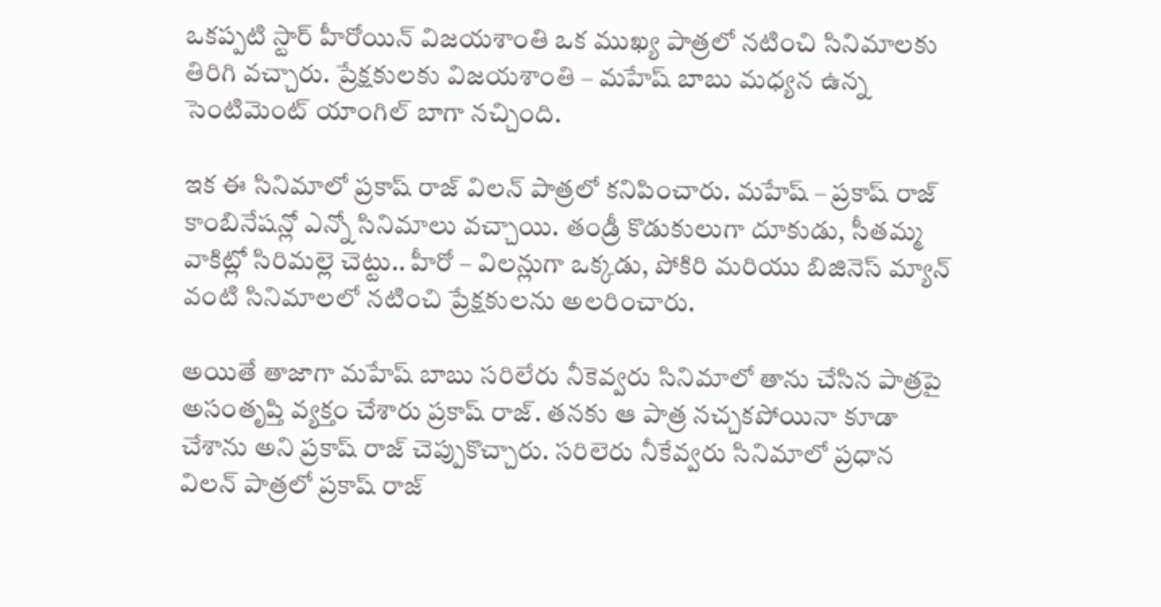ఒకప్పటి స్టార్ హీరోయిన్ విజయశాంతి ఒక ముఖ్య పాత్రలో నటించి సినిమాలకు తిరిగి వచ్చారు. ప్రేక్షకులకు విజయశాంతి – మహేష్ బాబు మధ్యన ఉన్న సెంటిమెంట్ యాంగిల్ బాగా నచ్చింది.

ఇక ఈ సినిమాలో ప్రకాష్ రాజ్ విలన్ పాత్రలో కనిపించారు. మహేష్ – ప్రకాష్ రాజ్ కాంబినేషన్లో ఎన్నో సినిమాలు వచ్చాయి. తండ్రీ కొడుకులుగా దూకుడు, సీతమ్మ వాకిట్లో సిరిమల్లె చెట్టు.. హీరో – విలన్లుగా ఒక్కడు, పోకిరి మరియు బిజినెస్ మ్యాన్ వంటి సినిమాలలో నటించి ప్రేక్షకులను అలరించారు.

అయితే తాజాగా మహేష్ బాబు సరిలేరు నీకెవ్వరు సినిమాలో తాను చేసిన పాత్రపై అసంతృప్తి వ్యక్తం చేశారు ప్రకాష్ రాజ్. తనకు ఆ పాత్ర నచ్చకపోయినా కూడా చేశాను అని ప్రకాష్ రాజ్ చెప్పుకొచ్చారు. సరిలెరు నీకేవ్వరు సినిమాలో ప్రధాన విలన్ పాత్రలో ప్రకాష్ రాజ్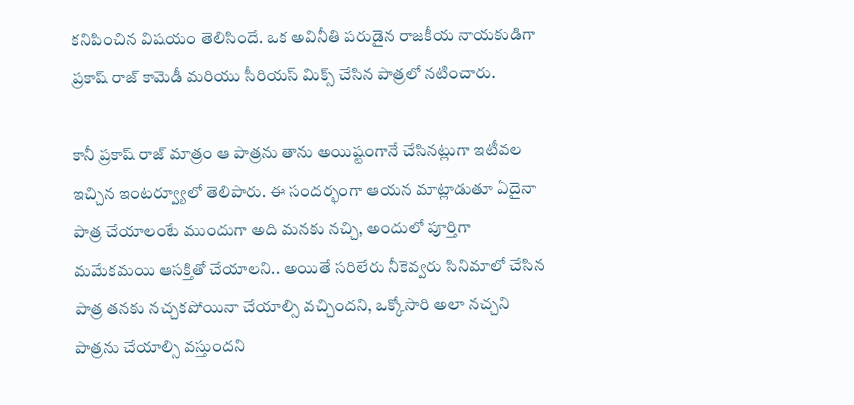కనిపించిన విషయం తెలిసిందే. ఒక అవినీతి పరుడైన రాజకీయ నాయకుడిగా ప్రకాష్ రాజ్ కామెడీ మరియు సీరియస్ మిక్స్ చేసిన పాత్రలో నటించారు.

కానీ ప్రకాష్ రాజ్ మాత్రం ఆ పాత్రను తాను అయిష్టంగానే చేసినట్లుగా ఇటీవల ఇచ్చిన ఇంటర్వ్యూలో తెలిపారు. ఈ సందర్భంగా ఆయన మాట్లాడుతూ ఏదైనా పాత్ర చేయాలంటే ముందుగా అది మనకు నచ్చి, అందులో పూర్తిగా మమేకమయి ఆసక్తితో చేయాలని.. అయితే సరిలేరు నీకెవ్వరు సినిమాలో చేసిన పాత్ర తనకు నచ్చకపోయినా చేయాల్సి వచ్చిందని, ఒక్కోసారి అలా నచ్చని పాత్రను చేయాల్సి వస్తుందని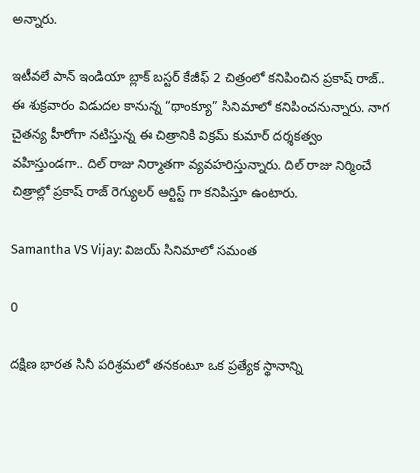అన్నారు.

ఇటీవలే పాన్ ఇండియా బ్లాక్ బస్టర్ కేజీఫ్ 2 చిత్రంలో కనిపించిన ప్రకాష్ రాజ్.. ఈ శుక్రవారం విడుదల కానున్న “థాంక్యూ” సినిమాలో కనిపించనున్నారు. నాగ చైతన్య హీరోగా నటిస్తున్న ఈ చిత్రానికి విక్రమ్ కుమార్ దర్శకత్వం వహిస్తుండగా.. దిల్ రాజు నిర్మాతగా వ్యవహరిస్తున్నారు. దిల్ రాజు నిర్మించే చిత్రాల్లో ప్రకాష్ రాజ్ రెగ్యులర్ ఆర్టిస్ట్ గా కనిపిస్తూ ఉంటారు.

Samantha VS Vijay: విజయ్ సినిమాలో సమంత

0

దక్షిణ భారత సినీ పరిశ్రమలో తనకంటూ ఒక ప్రత్యేక స్థానాన్ని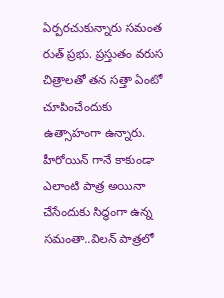ఏర్పరచుకున్నారు సమంత రుత్ ప్రభు. ప్రస్తుతం వరుస చిత్రాలతో తన సత్తా ఏంటో చూపించేందుకు ఉత్సాహంగా ఉన్నారు. హీరోయిన్ గానే కాకుండా ఎలాంటి పాత్ర అయినా చేసేందుకు సిద్ధంగా ఉన్న సమంతా..విలన్ పాత్రలో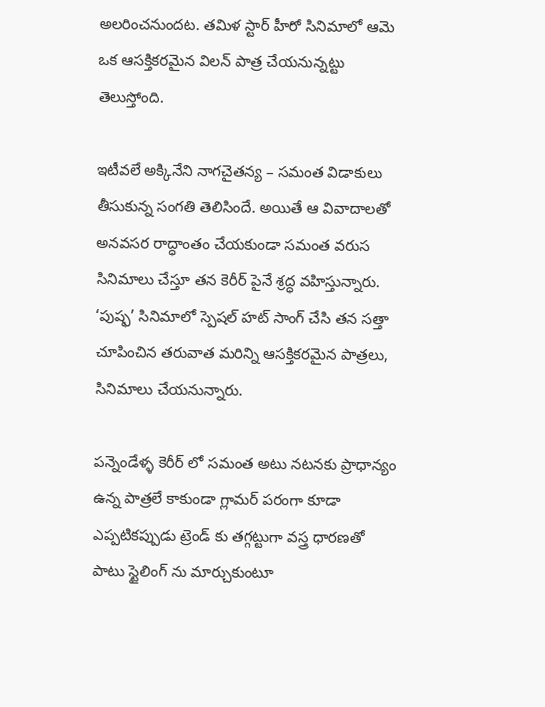అలరించనుందట. తమిళ స్టార్ హీరో సినిమాలో ఆమె ఒక ఆసక్తికరమైన విలన్ పాత్ర చేయనున్నట్టు తెలుస్తోంది.

ఇటీవలే అక్కినేని నాగచైతన్య – సమంత విడాకులు తీసుకున్న సంగతి తెలిసిందే. అయితే ఆ వివాదాలతో అనవసర రాద్ధాంతం చేయకుండా సమంత వరుస సినిమాలు చేస్తూ తన కెరీర్ పైనే శ్రద్ధ వహిస్తున్నారు. ‘పుష్ఫ’ సినిమాలో స్పెషల్ హట్ సాంగ్ చేసి తన సత్తా చూపించిన తరువాత మరిన్ని ఆసక్తికరమైన పాత్రలు, సినిమాలు చేయనున్నారు.

పన్నెండేళ్ళ కెరీర్ లో సమంత అటు నటనకు ప్రాధాన్యం ఉన్న పాత్రలే కాకుండా గ్లామర్ పరంగా కూడా ఎప్పటికప్పుడు ట్రెండ్ కు తగ్గట్టుగా వస్త్ర ధారణతో పాటు స్టైలింగ్ ను మార్చుకుంటూ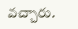వచ్చారు.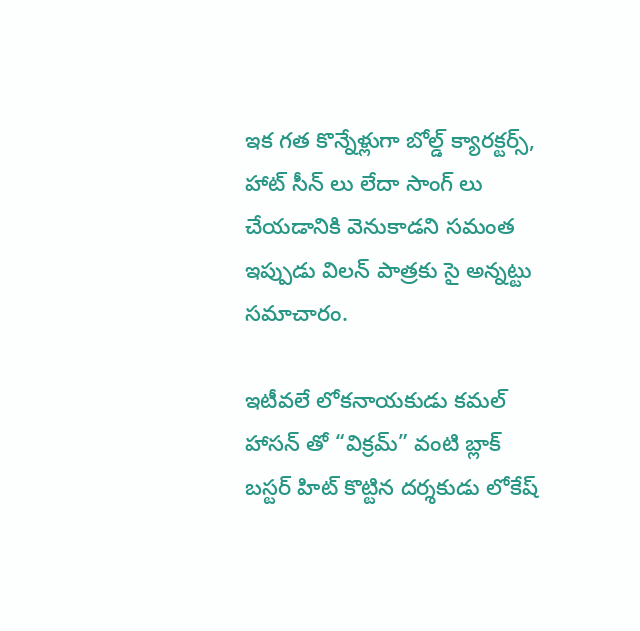ఇక గత కొన్నేళ్లుగా బోల్డ్ క్యారక్టర్స్, హాట్ సీన్ లు లేదా సాంగ్ లు చేయడానికి వెనుకాడని సమంత ఇప్పుడు విలన్ పాత్రకు సై అన్నట్టు సమాచారం.

ఇటీవలే లోకనాయకుడు కమల్ హాసన్ తో “విక్రమ్” వంటి బ్లాక్ బస్టర్ హిట్ కొట్టిన దర్శకుడు లోకేష్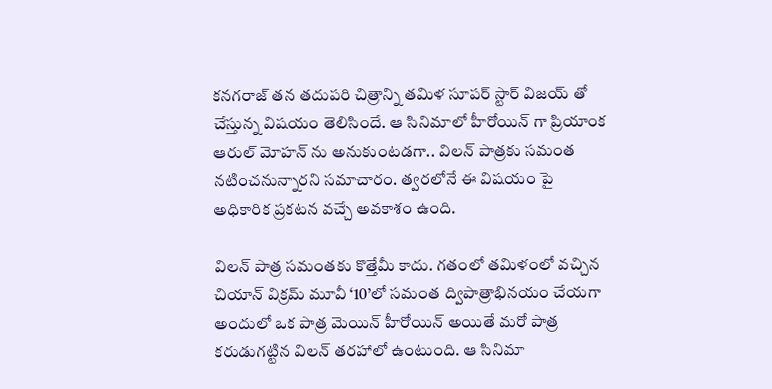కనగరాజ్ తన తదుపరి చిత్రాన్ని తమిళ సూపర్ స్టార్ విజయ్ తో చేస్తున్న విషయం తెలిసిందే. ఆ సినిమాలో హీరోయిన్ గా ప్రియాంక ఆరుల్ మోహన్ ను అనుకుంటడగా.. విలన్ పాత్రకు సమంత నటించనున్నారని సమాచారం. త్వరలోనే ఈ విషయం పై అధికారిక ప్రకటన వచ్చే అవకాశం ఉంది.

విలన్ పాత్ర సమంతకు కొత్తేమీ కాదు. గతంలో తమిళంలో వచ్చిన చియాన్ విక్రమ్ మూవీ ‘10’లో సమంత ద్విపాత్రాభినయం చేయగా అందులో ఒక పాత్ర మెయిన్ హీరోయిన్ అయితే మరో పాత్ర కరుడుగట్టిన విలన్ తరహాలో ఉంటుంది. ఆ సినిమా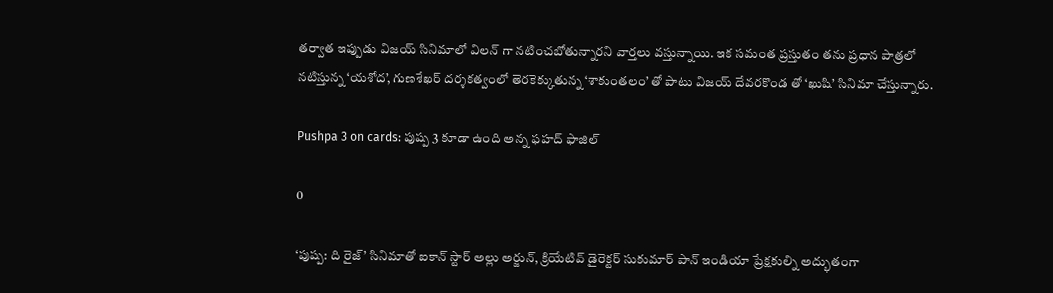తర్వాత ఇప్పుడు విజయ్ సినిమాలో విలన్ గా నటించబోతున్నారని వార్తలు వస్తున్నాయి. ఇక సమంత ప్రస్తుతం తను ప్రధాన పాత్రలో నటిస్తున్న ‘యశోద’, గుణశేఖర్ దర్శకత్వంలో తెరకెక్కుతున్న ‘శాకుంతలం’ తో పాటు విజయ్ దేవరకొండ తో ‘ఖుషి’ సినిమా చేస్తున్నారు.

Pushpa 3 on cards: పుష్ప 3 కూడా ఉంది అన్న ఫహద్ ఫాజిల్

0

‘పుష్ప: ది రైజ్’ సినిమాతో ఐకాన్ స్టార్ అల్లు అర్జున్, క్రియేటివ్ డైరెక్టర్ సుకుమార్ పాన్ ఇండియా ప్రేక్షకుల్ని అద్భుతంగా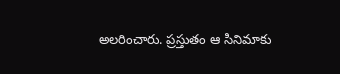అలరించారు. ప్రస్తుతం ఆ సినిమాకు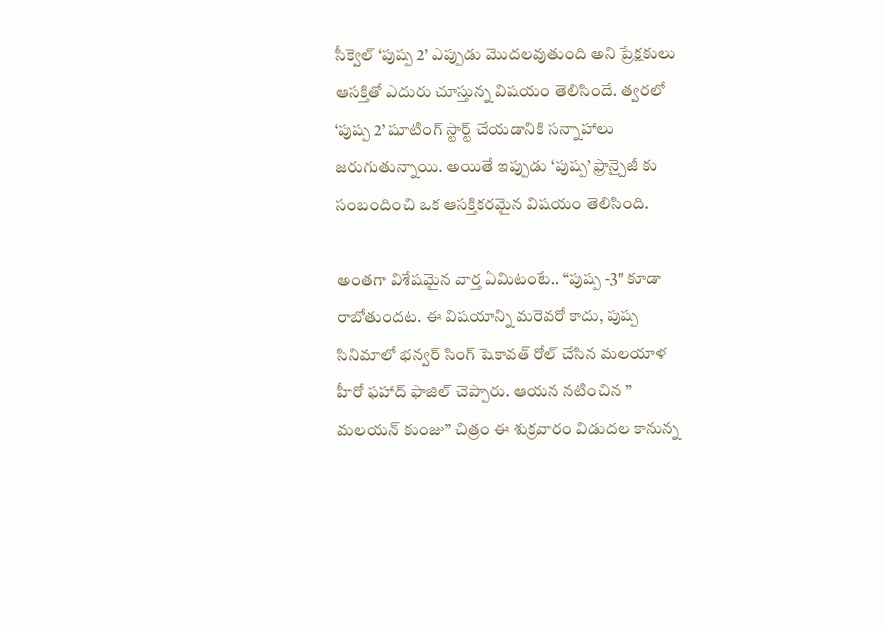సీక్వెల్ ‘పుష్ప 2’ ఎప్పుడు మొదలవుతుంది అని ప్రేక్షకులు ఆసక్తితో ఎదురు చూస్తున్న విషయం తెలిసిందే. త్వరలో ‘పుష్ప 2’ షూటింగ్ స్టార్ట్ చేయడానికి సన్నాహాలు జరుగుతున్నాయి. అయితే ఇప్పుడు ‘పుష్ప’ ఫ్రాన్చైజీ కు సంబందించి ఒక ఆసక్తికరమైన విషయం తెలిసింది.

అంతగా విశేషమైన వార్త ఏమిటంటే.. “పుష్ప -3″ కూడా రాబోతుందట. ఈ విషయాన్ని మరెవరో కాదు, పుష్ప సినిమాలో భన్వర్ సింగ్ షెకావత్ రోల్ చేసిన మలయాళ హీరో ఫహాద్ ఫాజిల్ చెప్పారు. ఆయన నటించిన ” మలయన్ కుంజు” చిత్రం ఈ శుక్రవారం విడుదల కానున్న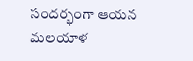సందర్భంగా ఆయన మలయాళ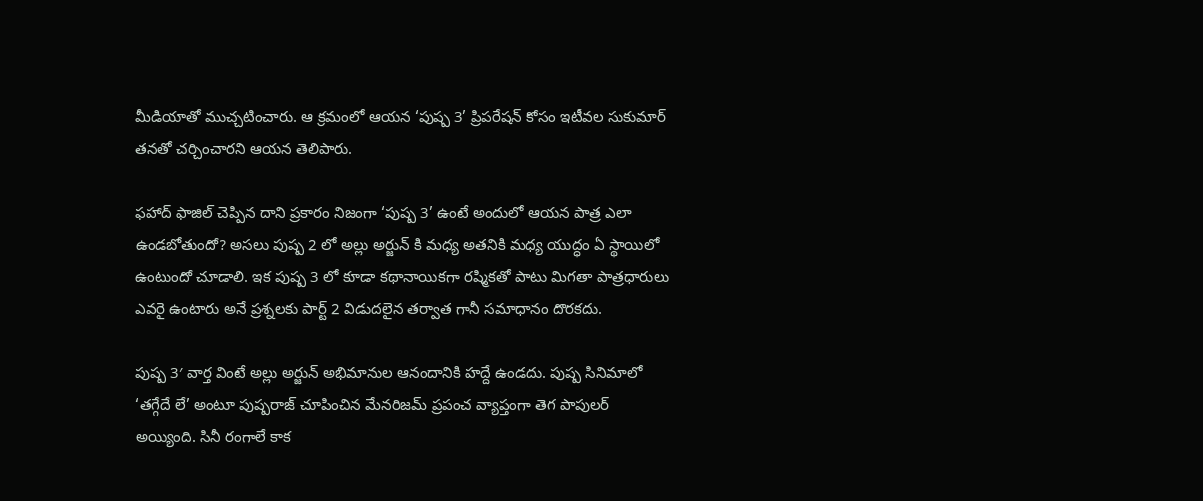మీడియాతో ముచ్చటించారు. ఆ క్రమంలో ఆయన ‘పుష్ప 3’ ప్రిపరేషన్ కోసం ఇటీవల సుకుమార్ తనతో చర్చించారని ఆయన తెలిపారు.

ఫహాద్ ఫాజిల్ చెప్పిన దాని ప్రకారం నిజంగా ‘పుష్ప 3’ ఉంటే అందులో ఆయన పాత్ర ఎలా ఉండబోతుందో? అసలు పుష్ప 2 లో అల్లు అర్జున్ కి మధ్య అతనికి మధ్య యుద్ధం ఏ స్థాయిలో ఉంటుందో చూడాలి. ఇక పుష్ప 3 లో కూడా కథానాయికగా రష్మికతో పాటు మిగతా పాత్రధారులు ఎవరై ఉంటారు అనే ప్రశ్నలకు పార్ట్ 2 విడుదలైన తర్వాత గానీ సమాధానం దొరకదు.

పుష్ప 3′ వార్త వింటే అల్లు అర్జున్ అభిమానుల ఆనందానికి హద్దే ఉండదు. పుష్ప సినిమాలో ‘తగ్గేదే లే’ అంటూ పుష్పరాజ్ చూపించిన మేనరిజమ్ ప్రపంచ వ్యాప్తంగా తెగ పాపులర్ అయ్యింది. సినీ రంగాలే కాక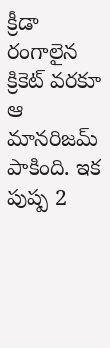క్రీడా రంగాలైన క్రికెట్ వరకూ ఆ మానరిజమ్ పాకింది. ఇక పుష్ప 2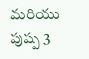మరియు పుష్ప 3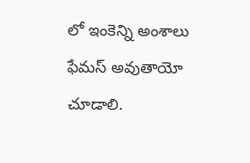లో ఇంకెన్ని అంశాలు ఫేమస్ అవుతాయో చూడాలి.